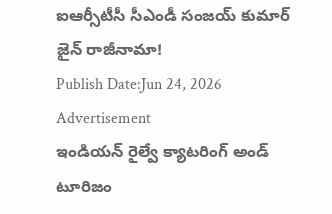ఐఆర్సీటీసీ సీఎండీ సంజయ్ కుమార్ జైన్ రాజీనామా!
Publish Date:Jun 24, 2026
Advertisement
ఇండియన్ రైల్వే క్యాటరింగ్ అండ్ టూరిజం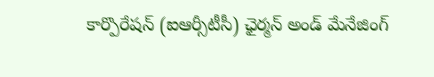కార్పొరేషన్ (ఐఆర్సీటీసీ) ఛైర్మన్ అండ్ మేనేజింగ్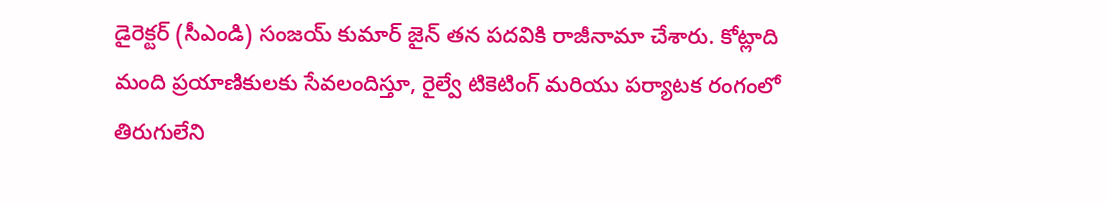డైరెక్టర్ (సీఎండి) సంజయ్ కుమార్ జైన్ తన పదవికి రాజీనామా చేశారు. కోట్లాది మంది ప్రయాణికులకు సేవలందిస్తూ, రైల్వే టికెటింగ్ మరియు పర్యాటక రంగంలో తిరుగులేని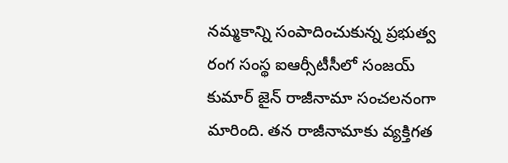నమ్మకాన్ని సంపాదించుకున్న ప్రభుత్వ రంగ సంస్థ ఐఆర్సీటీసీలో సంజయ్ కుమార్ జైన్ రాజీనామా సంచలనంగా మారింది. తన రాజీనామాకు వ్యక్తిగత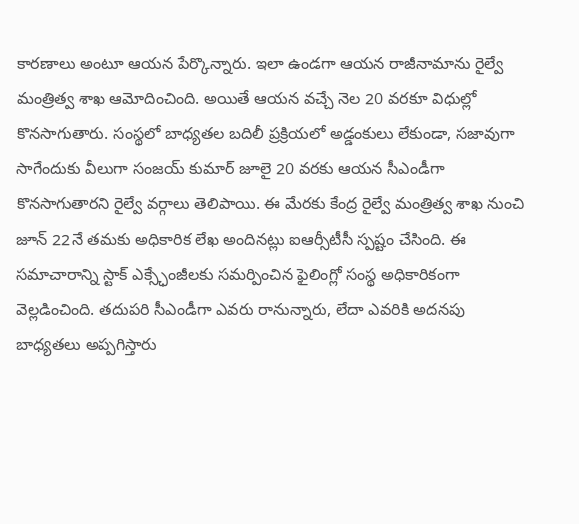కారణాలు అంటూ ఆయన పేర్కొన్నారు. ఇలా ఉండగా ఆయన రాజీనామాను రైల్వే మంత్రిత్వ శాఖ ఆమోదించింది. అయితే ఆయన వచ్చే నెల 20 వరకూ విధుల్లో కొనసాగుతారు. సంస్థలో బాధ్యతల బదిలీ ప్రక్రియలో అడ్డంకులు లేకుండా, సజావుగా సాగేందుకు వీలుగా సంజయ్ కుమార్ జూలై 20 వరకు ఆయన సీఎండీగా కొనసాగుతారని రైల్వే వర్గాలు తెలిపాయి. ఈ మేరకు కేంద్ర రైల్వే మంత్రిత్వ శాఖ నుంచి జూన్ 22నే తమకు అధికారిక లేఖ అందినట్లు ఐఆర్సీటీసీ స్పష్టం చేసింది. ఈ సమాచారాన్ని స్టాక్ ఎక్స్ఛేంజీలకు సమర్పించిన ఫైలింగ్లో సంస్థ అధికారికంగా వెల్లడించింది. తదుపరి సీఎండీగా ఎవరు రానున్నారు, లేదా ఎవరికి అదనపు బాధ్యతలు అప్పగిస్తారు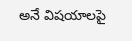అనే విషయాలపై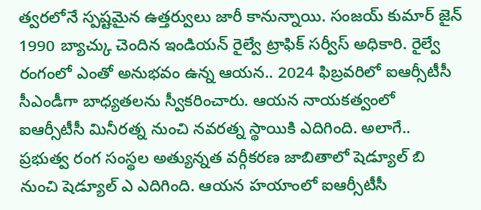త్వరలోనే స్పష్టమైన ఉత్తర్వులు జారీ కానున్నాయి. సంజయ్ కుమార్ జైన్ 1990 బ్యాచ్కు చెందిన ఇండియన్ రైల్వే ట్రాఫిక్ సర్వీస్ అధికారి. రైల్వే రంగంలో ఎంతో అనుభవం ఉన్న ఆయన.. 2024 ఫిబ్రవరిలో ఐఆర్సీటీసీ సీఎండీగా బాధ్యతలను స్వీకరించారు. ఆయన నాయకత్వంలో ఐఆర్సీటీసీ మినీరత్న నుంచి నవరత్న స్థాయికి ఎదిగింది. అలాగే.. ప్రభుత్వ రంగ సంస్థల అత్యున్నత వర్గీకరణ జాబితాలో షెడ్యూల్ బి నుంచి షెడ్యూల్ ఎ ఎదిగింది. ఆయన హయాంలో ఐఆర్సీటీసీ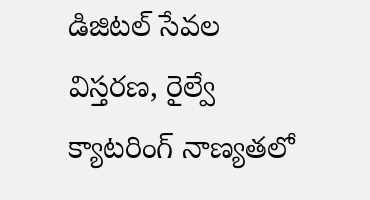డిజిటల్ సేవల విస్తరణ, రైల్వే క్యాటరింగ్ నాణ్యతలో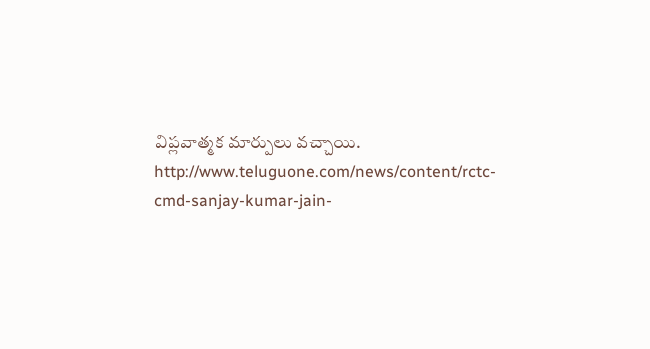విప్లవాత్మక మార్పులు వచ్చాయి.
http://www.teluguone.com/news/content/rctc-cmd-sanjay-kumar-jain-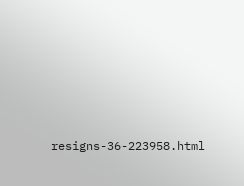resigns-36-223958.html